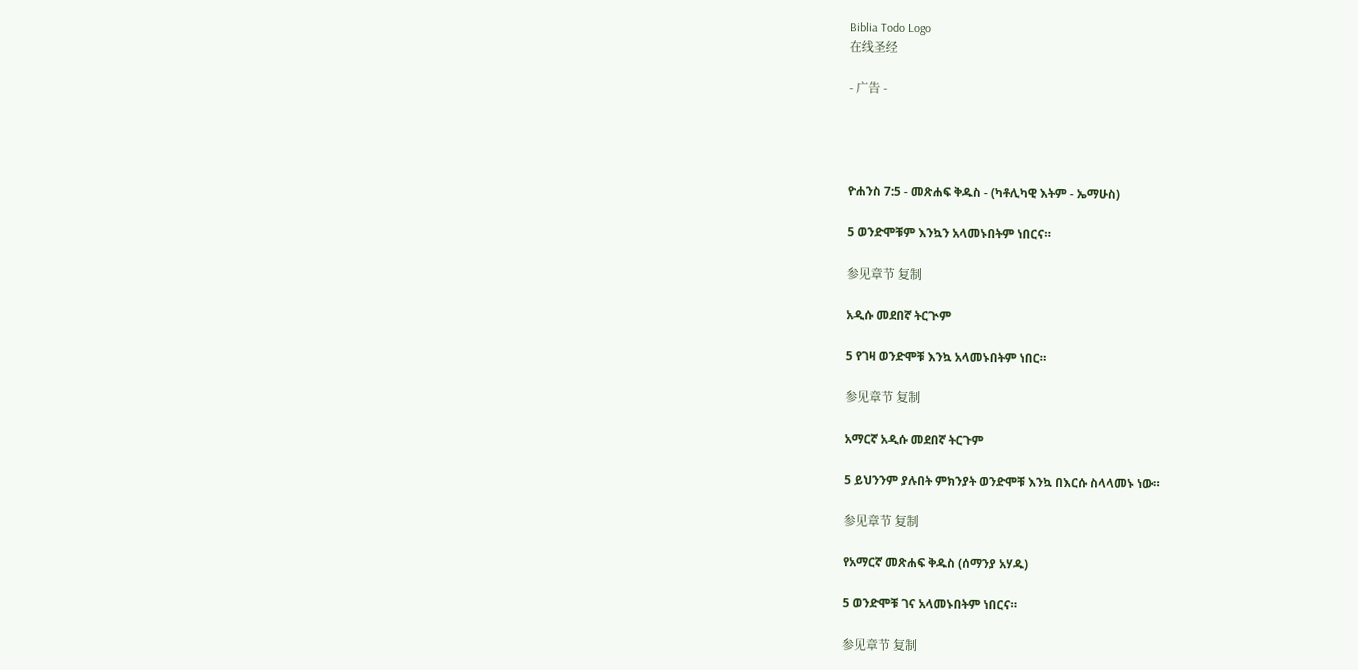Biblia Todo Logo
在线圣经

- 广告 -




ዮሐንስ 7:5 - መጽሐፍ ቅዱስ - (ካቶሊካዊ እትም - ኤማሁስ)

5 ወንድሞቹም እንኳን አላመኑበትም ነበርና።

参见章节 复制

አዲሱ መደበኛ ትርጒም

5 የገዛ ወንድሞቹ እንኳ አላመኑበትም ነበር።

参见章节 复制

አማርኛ አዲሱ መደበኛ ትርጉም

5 ይህንንም ያሉበት ምክንያት ወንድሞቹ እንኳ በእርሱ ስላላመኑ ነው።

参见章节 复制

የአማርኛ መጽሐፍ ቅዱስ (ሰማንያ አሃዱ)

5 ወንድሞቹ ገና አላመኑበትም ነበርና።

参见章节 复制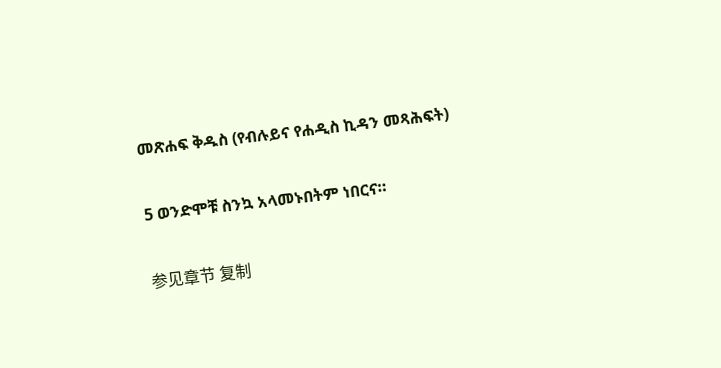መጽሐፍ ቅዱስ (የብሉይና የሐዲስ ኪዳን መጻሕፍት)

5 ወንድሞቹ ስንኳ አላመኑበትም ነበርና።

参见章节 复制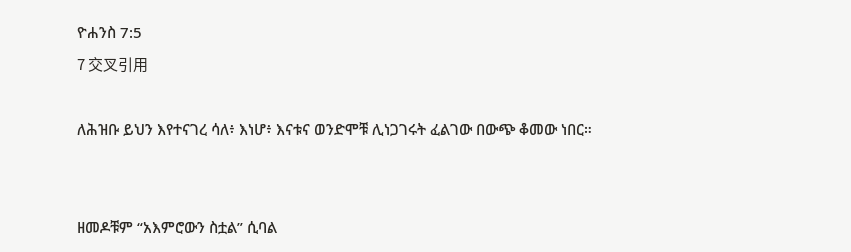ዮሐንስ 7:5
7 交叉引用

ለሕዝቡ ይህን እየተናገረ ሳለ፥ እነሆ፥ እናቱና ወንድሞቹ ሊነጋገሩት ፈልገው በውጭ ቆመው ነበር።


ዘመዶቹም “አእምሮውን ስቷል” ሲባል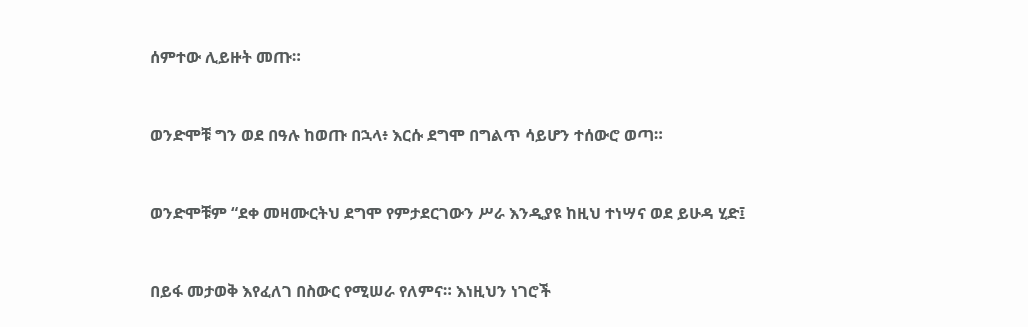ሰምተው ሊይዙት መጡ።


ወንድሞቹ ግን ወደ በዓሉ ከወጡ በኋላ፥ እርሱ ደግሞ በግልጥ ሳይሆን ተሰውሮ ወጣ።


ወንድሞቹም “ደቀ መዛሙርትህ ደግሞ የምታደርገውን ሥራ እንዲያዩ ከዚህ ተነሣና ወደ ይሁዳ ሂድ፤


በይፋ መታወቅ እየፈለገ በስውር የሚሠራ የለምና። እነዚህን ነገሮች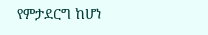የምታደርግ ከሆነ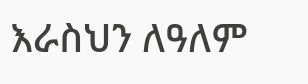እራስህን ለዓለም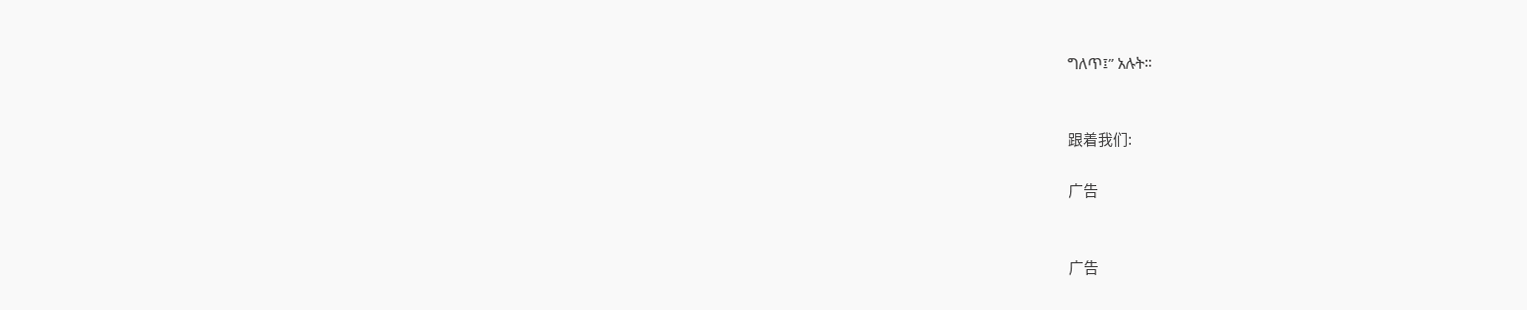ግለጥ፤” አሉት።


跟着我们:

广告


广告